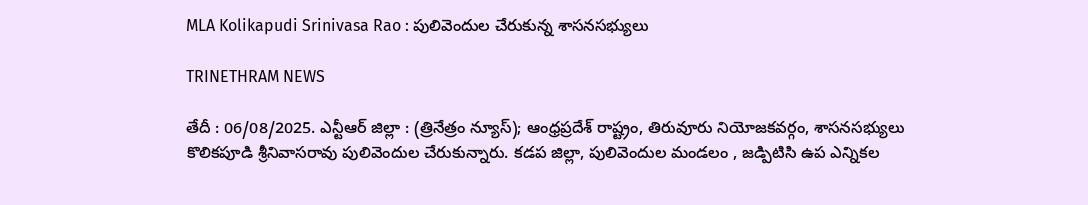MLA Kolikapudi Srinivasa Rao : పులివెందుల చేరుకున్న శాసనసభ్యులు

TRINETHRAM NEWS

తేదీ : 06/08/2025. ఎన్టీఆర్ జిల్లా : (త్రినేత్రం న్యూస్); ఆంధ్రప్రదేశ్ రాష్ట్రం, తిరువూరు నియోజకవర్గం, శాసనసభ్యులు కొలికపూడి శ్రీనివాసరావు పులివెందుల చేరుకున్నారు. కడప జిల్లా, పులివెందుల మండలం , జడ్పిటిసి ఉప ఎన్నికల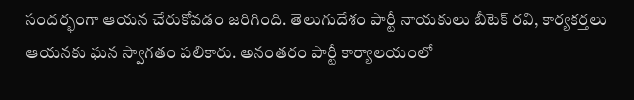సందర్భంగా ఆయన చేరుకోవడం జరిగింది. తెలుగుదేశం పార్టీ నాయకులు బీటెక్ రవి, కార్యకర్తలు ఆయనకు ఘన స్వాగతం పలికారు. అనంతరం పార్టీ కార్యాలయంలో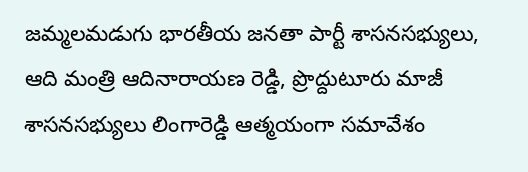జమ్మలమడుగు భారతీయ జనతా పార్టీ శాసనసభ్యులు, ఆది మంత్రి ఆదినారాయణ రెడ్డి, ప్రొద్దుటూరు మాజీ శాసనసభ్యులు లింగారెడ్డి ఆత్మయంగా సమావేశం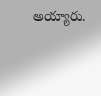అయ్యారు.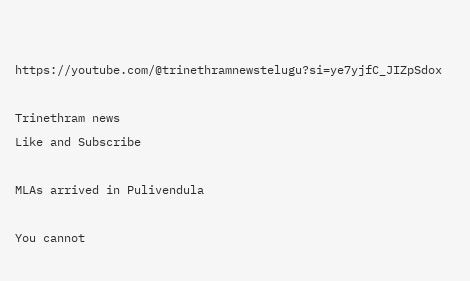https://youtube.com/@trinethramnewstelugu?si=ye7yjfC_JIZpSdox

Trinethram news
Like and Subscribe

MLAs arrived in Pulivendula

You cannot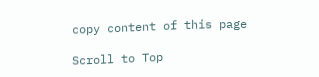copy content of this page

Scroll to Top